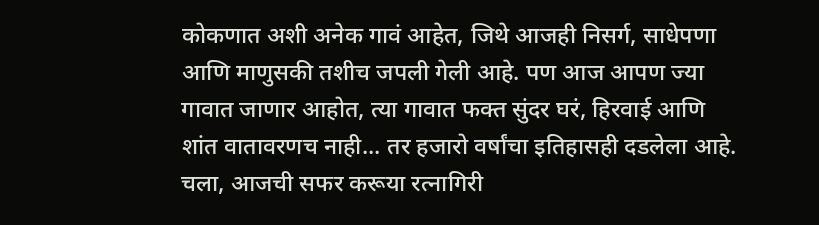कोकणात अशी अनेक गावं आहेत, जिथे आजही निसर्ग, साधेपणा आणि माणुसकी तशीच जपली गेली आहे. पण आज आपण ज्या गावात जाणार आहोत, त्या गावात फक्त सुंदर घरं, हिरवाई आणि शांत वातावरणच नाही... तर हजारो वर्षांचा इतिहासही दडलेला आहे. चला, आजची सफर करूया रत्नागिरी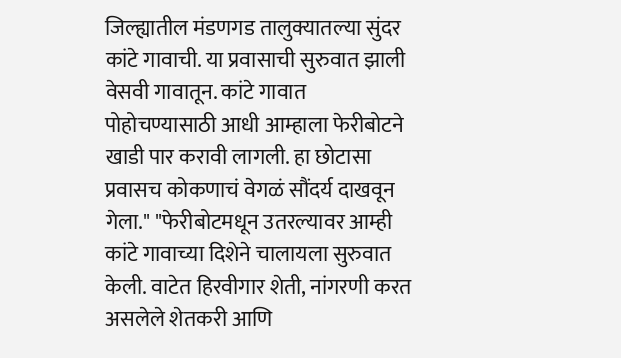जिल्ह्यातील मंडणगड तालुक्यातल्या सुंदर कांटे गावाची. या प्रवासाची सुरुवात झाली वेसवी गावातून. कांटे गावात पोहोचण्यासाठी आधी आम्हाला फेरीबोटने खाडी पार करावी लागली. हा छोटासा प्रवासच कोकणाचं वेगळं सौंदर्य दाखवून गेला." "फेरीबोटमधून उतरल्यावर आम्ही कांटे गावाच्या दिशेने चालायला सुरुवात केली. वाटेत हिरवीगार शेती, नांगरणी करत असलेले शेतकरी आणि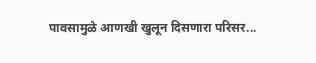पावसामुळे आणखी खुलून दिसणारा परिसर...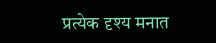प्रत्येक दृश्य मनात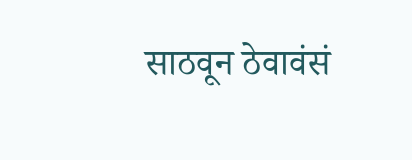साठवून ठेवावंसं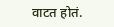वाटत होतं.